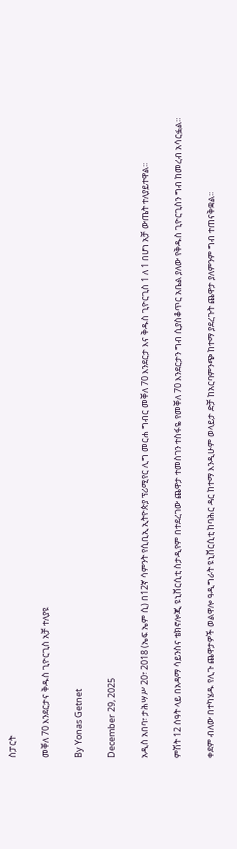ስፓርት

መቐለ 70 እንደርታና ቅዱስ ጊዮርጊስ አቻ ተለያዩ

By Yonas Getnet

December 29, 2025

አዲስ አበባ፣ ታሕሣሥ 20፣ 2018 (ኤፍ ኤም ሲ) በ12ኛ ሳምንት የሲቢኢ ኢትዮጵያ ፕሪሚየር ሊግ መርሐ ግብር መቐለ 70 እንደርታ እና ቅዱስ ጊዮርጊስ 1 ለ 1 በሆነ አቻ ውጤት ተለያይተዋል፡፡

ምሽት 12 ሰዓት ላይ በአዳማ ሳይንስና ቴክኖሎጂ ዩኒቨርሲቲ ስታዲየም በተደረገው ጨዋታ ተመስገን ተስፋዬ የመቐለ 70 እንደርታን ግብ ሲያስቆጥር አቤል ያለው የቅዱስ ጊዮርጊስን ግብ ከመረብ አሳርፏል።

ቀደም ብለው በተካሄዱ የሊጉ ጨዋታዎች ወልዋሎ ዓዲግራት ዩኒቨርሲቲ ከባሕር ዳር ከተማ እንዲሁም ወላይታ ድቻ ከአርባምንጭ ከተማ ያደረጉት ጨዋታ ያለምንም ግብ ተጠናቅቋል፡፡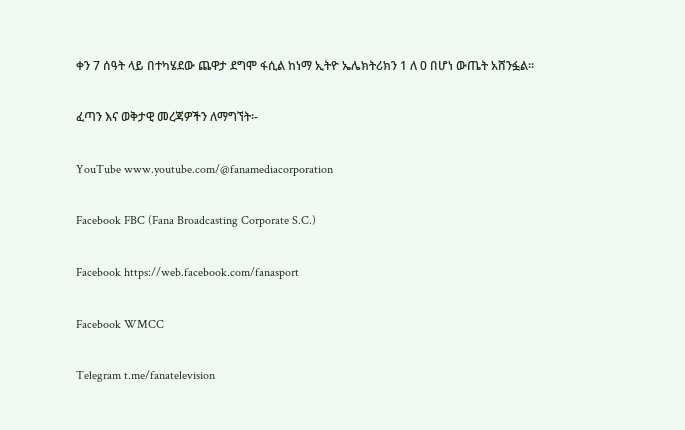ቀን 7 ሰዓት ላይ በተካሄደው ጨዋታ ደግሞ ፋሲል ከነማ ኢትዮ ኤሌክትሪክን 1 ለ 0 በሆነ ውጤት አሸንፏል፡፡

ፈጣን እና ወቅታዊ መረጃዎችን ለማግኘት፡-

YouTube www.youtube.com/@fanamediacorporation

Facebook FBC (Fana Broadcasting Corporate S.C.)

Facebook https://web.facebook.com/fanasport

Facebook WMCC

Telegram t.me/fanatelevision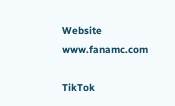Website www.fanamc.com

TikTok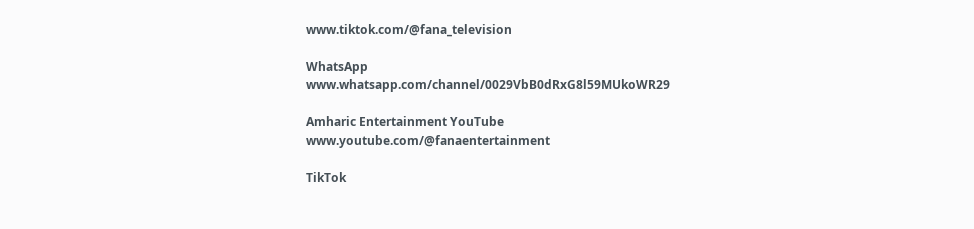www.tiktok.com/@fana_television

WhatsApp www.whatsapp.com/channel/0029VbB0dRxG8l59MUkoWR29

Amharic Entertainment YouTube www.youtube.com/@fanaentertainment

TikTok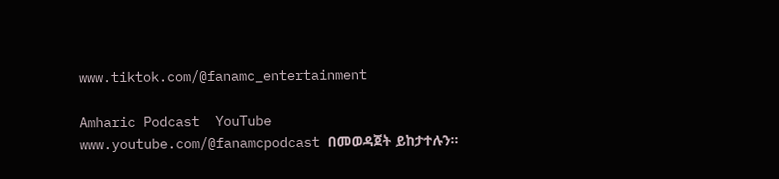www.tiktok.com/@fanamc_entertainment

Amharic Podcast  YouTube www.youtube.com/@fanamcpodcast በመወዳጀት ይከታተሉን፡፡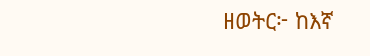ዘወትር፦ ከእኛ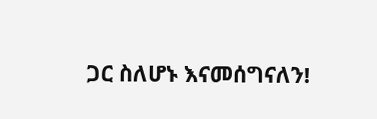ጋር ስለሆኑ እናመሰግናለን!